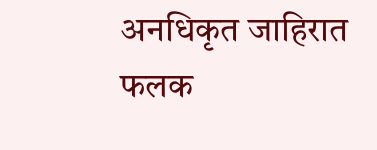अनधिकृत जाहिरात फलक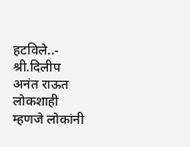हटविले..- श्री.दिलीप अनंत राऊत
लोकशाही म्हणजे लोकांनी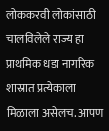लोककरवी लोकांसाठी चालविलेले राज्य हा प्राथमिक धडा नागरिक शास्रात प्रत्येकाला मिळाला असेलच. आपण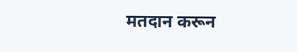मतदान करून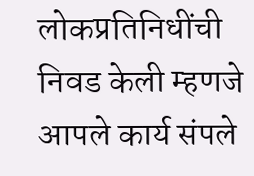लोकप्रतिनिधींची निवड केली म्हणजे आपले कार्य संपले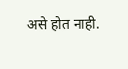असे होत नाही.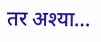तर अश्या…